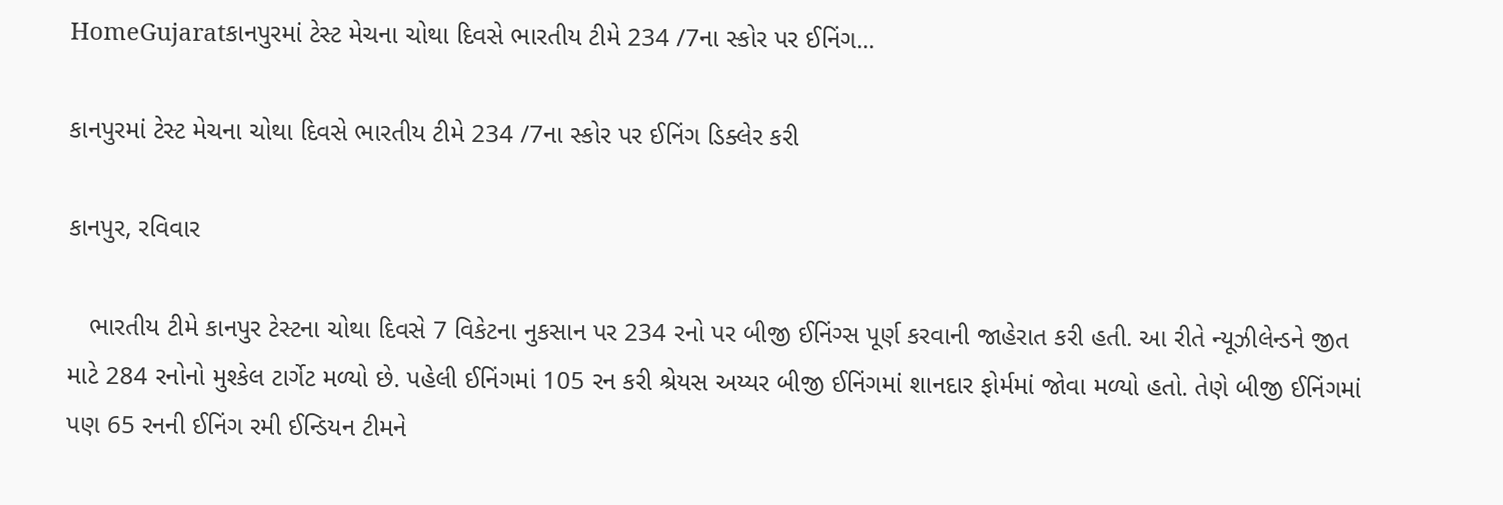HomeGujaratકાનપુરમાં ટેસ્ટ મેચના ચોથા દિવસે ભારતીય ટીમે 234 /7ના સ્કોર પર ઈનિંગ...

કાનપુરમાં ટેસ્ટ મેચના ચોથા દિવસે ભારતીય ટીમે 234 /7ના સ્કોર પર ઈનિંગ ડિક્લેર કરી

કાનપુર, રવિવાર

   ભારતીય ટીમે કાનપુર ટેસ્ટના ચોથા દિવસે 7 વિકેટના નુકસાન પર 234 રનો પર બીજી ઈનિંગ્સ પૂર્ણ કરવાની જાહેરાત કરી હતી. આ રીતે ન્યૂઝીલેન્ડને જીત માટે 284 રનોનો મુશ્કેલ ટાર્ગેટ મળ્યો છે. પહેલી ઈનિંગમાં 105 રન કરી શ્રેયસ અય્યર બીજી ઈનિંગમાં શાનદાર ફોર્મમાં જોવા મળ્યો હતો. તેણે બીજી ઈનિંગમાં પણ 65 રનની ઈનિંગ રમી ઈન્ડિયન ટીમને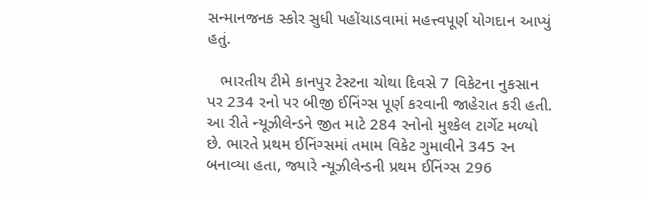સન્માનજનક સ્કોર સુધી પહોંચાડવામાં મહત્ત્વપૂર્ણ યોગદાન આપ્યું હતું.

   ભારતીય ટીમે કાનપુર ટેસ્ટના ચોથા દિવસે 7 વિકેટના નુકસાન પર 234 રનો પર બીજી ઈનિંગ્સ પૂર્ણ કરવાની જાહેરાત કરી હતી. આ રીતે ન્યૂઝીલેન્ડને જીત માટે 284 રનોનો મુશ્કેલ ટાર્ગેટ મળ્યો છે. ભારતે પ્રથમ ઈનિંગ્સમાં તમામ વિકેટ ગુમાવીને 345 રન બનાવ્યા હતા, જ્યારે ન્યૂઝીલેન્ડની પ્રથમ ઈનિંગ્સ 296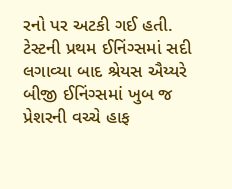રનો પર અટકી ગઈ હતી. ટેસ્ટની પ્રથમ ઈનિંગ્સમાં સદી લગાવ્યા બાદ શ્રેયસ ઐય્યરે બીજી ઈનિંગ્સમાં ખુબ જ પ્રેશરની વચ્ચે હાફ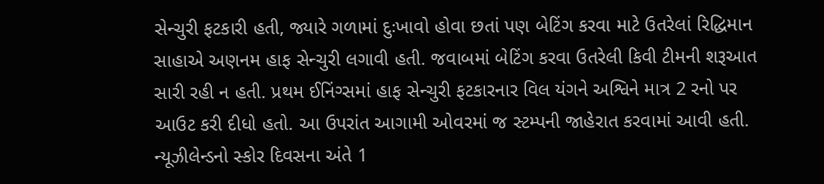સેન્ચુરી ફટકારી હતી, જ્યારે ગળામાં દુઃખાવો હોવા છતાં પણ બેટિંગ કરવા માટે ઉતરેલાં રિદ્ધિમાન સાહાએ અણનમ હાફ સેન્ચુરી લગાવી હતી. જવાબમાં બેટિંગ કરવા ઉતરેલી કિવી ટીમની શરૂઆત સારી રહી ન હતી. પ્રથમ ઈનિંગ્સમાં હાફ સેન્ચુરી ફટકારનાર વિલ યંગને અશ્વિને માત્ર 2 રનો પર આઉટ કરી દીધો હતો. આ ઉપરાંત આગામી ઓવરમાં જ સ્ટમ્પની જાહેરાત કરવામાં આવી હતી. ન્યૂઝીલેન્ડનો સ્કોર દિવસના અંતે 1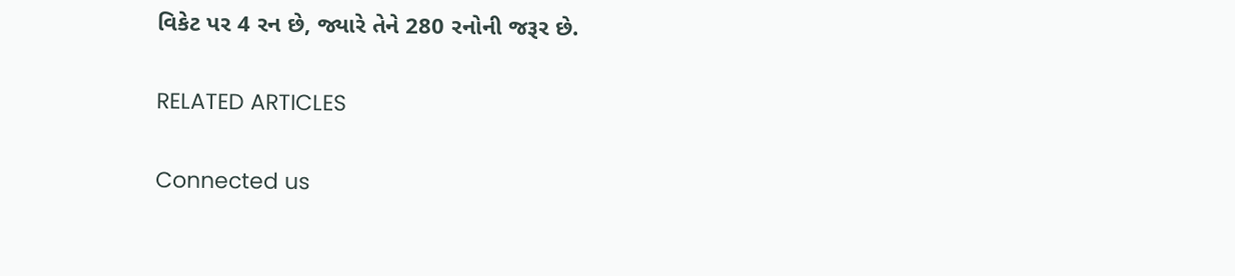વિકેટ પર 4 રન છે, જ્યારે તેને 280 રનોની જરૂર છે.

RELATED ARTICLES

Connected us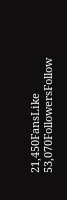21,450FansLike
53,070FollowersFollow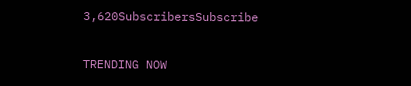3,620SubscribersSubscribe

TRENDING NOW